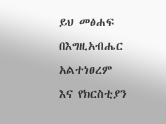ይህ መፅሐፍ በእግዚአብሔር አልተነፀረም እና የክርስቲያን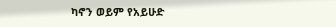ካኖን ወይም የአይሁድ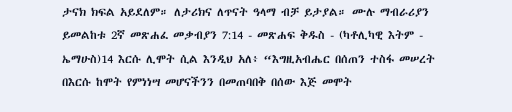ታናክ ክፍል አይደለም። ለታሪክና ለጥናት ዓላማ ብቻ ይታያል። ሙሉ ማብራሪያን ይመልከቱ 2ኛ መጽሐፈ መቃብያን 7:14 - መጽሐፍ ቅዱስ - (ካቶሊካዊ እትም - ኤማሁስ)14 እርሱ ሊሞት ሲል እንዲህ አለ፥ “እግዚአብሔር በሰጠን ተስፋ መሠረት በእርሱ ከሞት የምነነሣ መሆናችንን በመጠባበቅ በሰው እጅ መሞት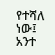የተሻለ ነው፤ አንተ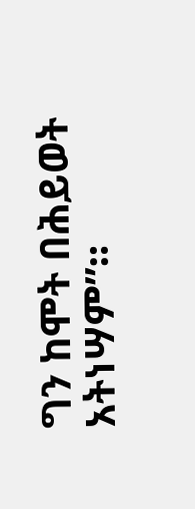ግን ከሞት በሕይወት አትነሣም”።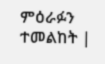ምዕራፉን ተመልከት |